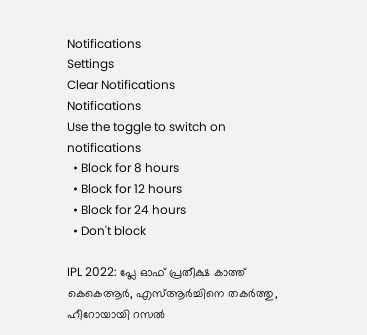Notifications
Settings
Clear Notifications
Notifications
Use the toggle to switch on notifications
  • Block for 8 hours
  • Block for 12 hours
  • Block for 24 hours
  • Don't block

IPL 2022: പ്ലേ ഓഫ് പ്രതീക്ഷ കാത്ത് കെകെആര്‍, എസ്ആര്‍ച്ചിനെ തകര്‍ത്തു, ഹീറോയായി റസല്‍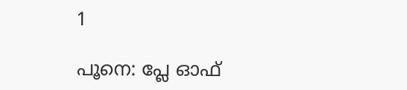1

പൂനെ: പ്ലേ ഓഫ്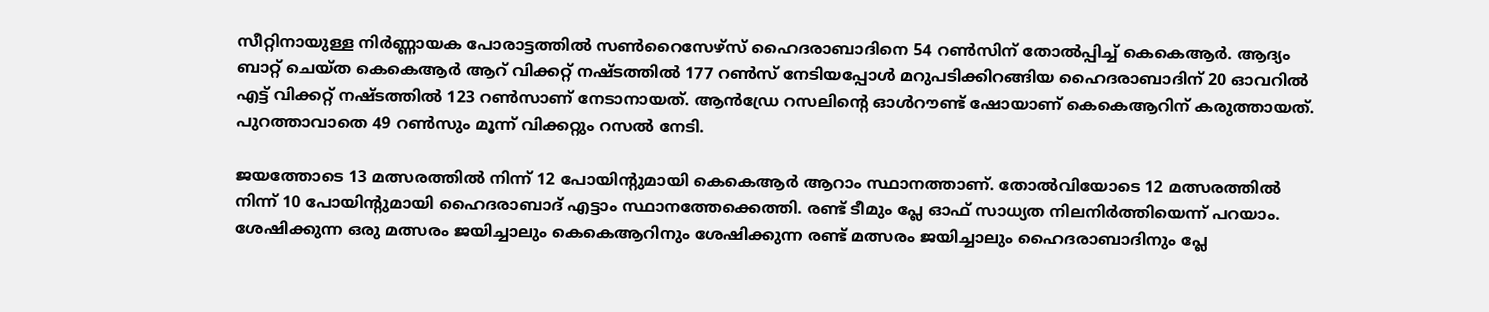സീറ്റിനായുള്ള നിര്‍ണ്ണായക പോരാട്ടത്തില്‍ സണ്‍റൈസേഴ്‌സ് ഹൈദരാബാദിനെ 54 റണ്‍സിന് തോല്‍പ്പിച്ച് കെകെആര്‍. ആദ്യം ബാറ്റ് ചെയ്ത കെകെആര്‍ ആറ് വിക്കറ്റ് നഷ്ടത്തില്‍ 177 റണ്‍സ് നേടിയപ്പോള്‍ മറുപടിക്കിറങ്ങിയ ഹൈദരാബാദിന് 20 ഓവറില്‍ എട്ട് വിക്കറ്റ് നഷ്ടത്തില്‍ 123 റണ്‍സാണ് നേടാനായത്. ആന്‍ഡ്രേ റസലിന്റെ ഓള്‍റൗണ്ട് ഷോയാണ് കെകെആറിന് കരുത്തായത്. പുറത്താവാതെ 49 റണ്‍സും മൂന്ന് വിക്കറ്റും റസല്‍ നേടി.

ജയത്തോടെ 13 മത്സരത്തില്‍ നിന്ന് 12 പോയിന്റുമായി കെകെആര്‍ ആറാം സ്ഥാനത്താണ്. തോല്‍വിയോടെ 12 മത്സരത്തില്‍ നിന്ന് 10 പോയിന്റുമായി ഹൈദരാബാദ് എട്ടാം സ്ഥാനത്തേക്കെത്തി. രണ്ട് ടീമും പ്ലേ ഓഫ് സാധ്യത നിലനിര്‍ത്തിയെന്ന് പറയാം. ശേഷിക്കുന്ന ഒരു മത്സരം ജയിച്ചാലും കെകെആറിനും ശേഷിക്കുന്ന രണ്ട് മത്സരം ജയിച്ചാലും ഹൈദരാബാദിനും പ്ലേ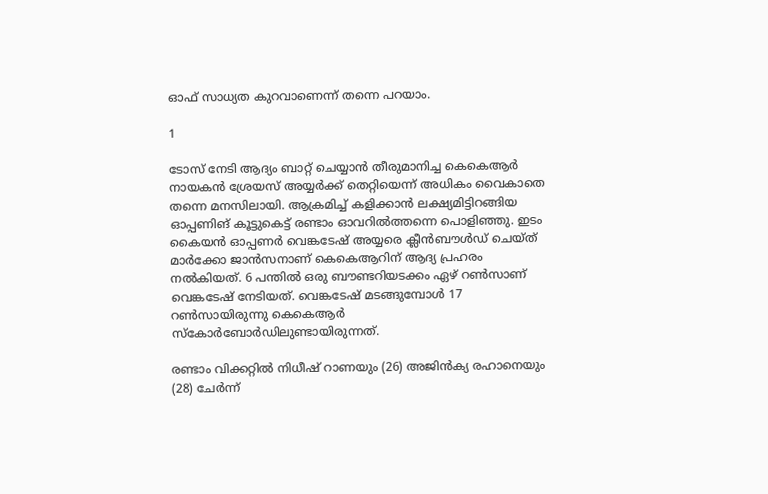ഓഫ് സാധ്യത കുറവാണെന്ന് തന്നെ പറയാം.

1

ടോസ് നേടി ആദ്യം ബാറ്റ് ചെയ്യാന്‍ തീരുമാനിച്ച കെകെആര്‍ നായകന്‍ ശ്രേയസ് അയ്യര്‍ക്ക് തെറ്റിയെന്ന് അധികം വൈകാതെ തന്നെ മനസിലായി. ആക്രമിച്ച് കളിക്കാന്‍ ലക്ഷ്യമിട്ടിറങ്ങിയ ഓപ്പണിങ് കൂട്ടുകെട്ട് രണ്ടാം ഓവറില്‍ത്തന്നെ പൊളിഞ്ഞു. ഇടം കൈയന്‍ ഓപ്പണര്‍ വെങ്കടേഷ് അയ്യരെ ക്ലീന്‍ബൗള്‍ഡ് ചെയ്ത് മാര്‍ക്കോ ജാന്‍സനാണ് കെകെആറിന് ആദ്യ പ്രഹരം നല്‍കിയത്. 6 പന്തില്‍ ഒരു ബൗണ്ടറിയടക്കം ഏഴ് റണ്‍സാണ് വെങ്കടേഷ് നേടിയത്. വെങ്കടേഷ് മടങ്ങുമ്പോള്‍ 17 റണ്‍സായിരുന്നു കെകെആര്‍ സ്‌കോര്‍ബോര്‍ഡിലുണ്ടായിരുന്നത്.

രണ്ടാം വിക്കറ്റില്‍ നിധീഷ് റാണയും (26) അജിന്‍ക്യ രഹാനെയും (28) ചേര്‍ന്ന്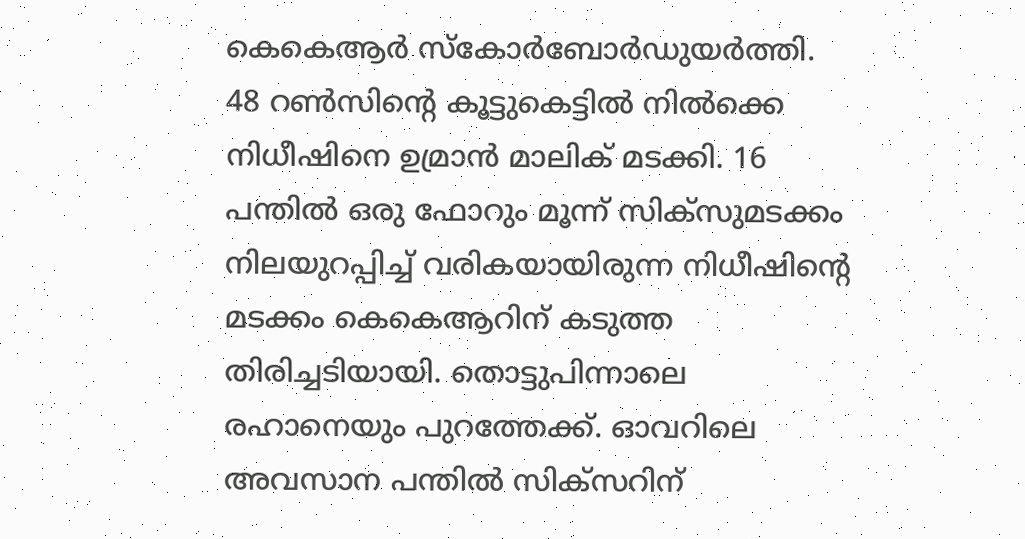കെകെആര്‍ സ്‌കോര്‍ബോര്‍ഡുയര്‍ത്തി. 48 റണ്‍സിന്റെ കൂട്ടുകെട്ടില്‍ നില്‍ക്കെ നിധീഷിനെ ഉമ്രാന്‍ മാലിക് മടക്കി. 16 പന്തില്‍ ഒരു ഫോറും മൂന്ന് സിക്‌സുമടക്കം നിലയുറപ്പിച്ച് വരികയായിരുന്ന നിധീഷിന്റെ മടക്കം കെകെആറിന് കടുത്ത തിരിച്ചടിയായി. തൊട്ടുപിന്നാലെ രഹാനെയും പുറത്തേക്ക്. ഓവറിലെ അവസാന പന്തില്‍ സിക്‌സറിന്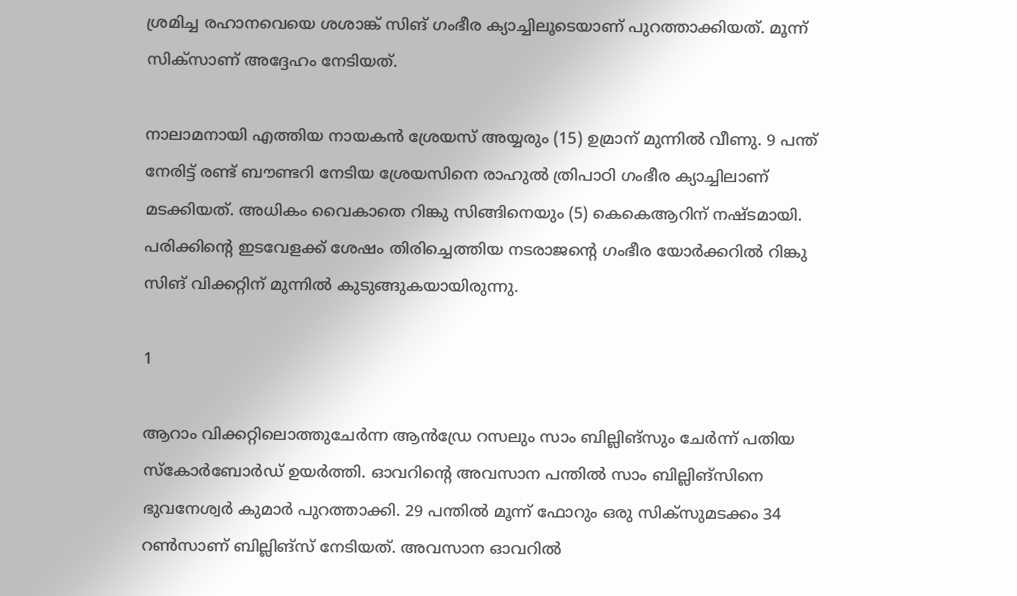ശ്രമിച്ച രഹാനവെയെ ശശാങ്ക് സിങ് ഗംഭീര ക്യാച്ചിലൂടെയാണ് പുറത്താക്കിയത്. മൂന്ന് സിക്‌സാണ് അദ്ദേഹം നേടിയത്.

നാലാമനായി എത്തിയ നായകന്‍ ശ്രേയസ് അയ്യരും (15) ഉമ്രാന് മുന്നില്‍ വീണു. 9 പന്ത് നേരിട്ട് രണ്ട് ബൗണ്ടറി നേടിയ ശ്രേയസിനെ രാഹുല്‍ ത്രിപാഠി ഗംഭീര ക്യാച്ചിലാണ് മടക്കിയത്. അധികം വൈകാതെ റിങ്കു സിങ്ങിനെയും (5) കെകെആറിന് നഷ്ടമായി. പരിക്കിന്റെ ഇടവേളക്ക് ശേഷം തിരിച്ചെത്തിയ നടരാജന്റെ ഗംഭീര യോര്‍ക്കറില്‍ റിങ്കു സിങ് വിക്കറ്റിന് മുന്നില്‍ കുടുങ്ങുകയായിരുന്നു.

1

ആറാം വിക്കറ്റിലൊത്തുചേര്‍ന്ന ആന്‍ഡ്രേ റസലും സാം ബില്ലിങ്‌സും ചേര്‍ന്ന് പതിയ സ്‌കോര്‍ബോര്‍ഡ് ഉയര്‍ത്തി. ഓവറിന്റെ അവസാന പന്തില്‍ സാം ബില്ലിങ്‌സിനെ ഭുവനേശ്വര്‍ കുമാര്‍ പുറത്താക്കി. 29 പന്തില്‍ മൂന്ന് ഫോറും ഒരു സിക്‌സുമടക്കം 34 റണ്‍സാണ് ബില്ലിങ്‌സ് നേടിയത്. അവസാന ഓവറില്‍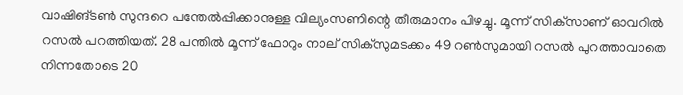വാഷിങ്ടണ്‍ സുന്ദറെ പന്തേല്‍പ്പിക്കാനുള്ള വില്യംസണിന്റെ തീരുമാനം പിഴച്ചു. മൂന്ന് സിക്‌സാണ് ഓവറില്‍ റസല്‍ പറത്തിയത്. 28 പന്തില്‍ മൂന്ന് ഫോറും നാല് സിക്‌സുമടക്കം 49 റണ്‍സുമായി റസല്‍ പുറത്താവാതെ നിന്നതോടെ 20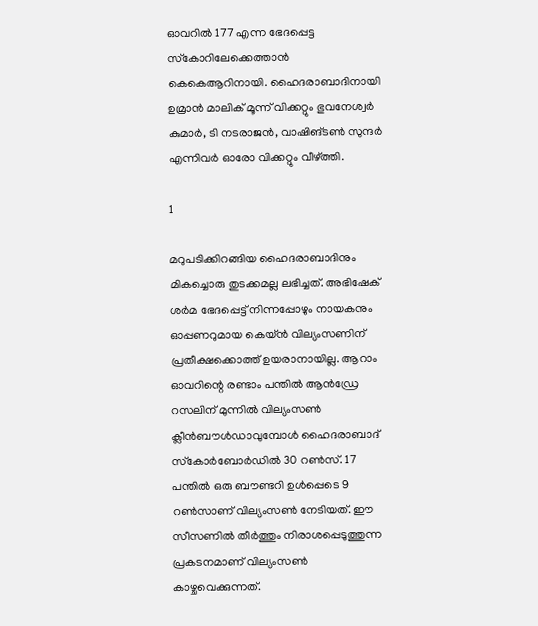ഓവറില്‍ 177 എന്ന ഭേദപ്പെട്ട സ്‌കോറിലേക്കെത്താന്‍ കെകെആറിനായി. ഹൈദരാബാദിനായി ഉമ്രാന്‍ മാലിക് മൂന്ന് വിക്കറ്റും ഭുവനേശ്വര്‍ കുമാര്‍, ടി നടരാജന്‍, വാഷിങ്ടണ്‍ സുന്ദര്‍ എന്നിവര്‍ ഓരോ വിക്കറ്റും വീഴ്ത്തി.

1

മറുപടിക്കിറങ്ങിയ ഹൈദരാബാദിനും മികച്ചൊരു തുടക്കമല്ല ലഭിച്ചത്. അഭിഷേക് ശര്‍മ ഭേദപ്പെട്ട് നിന്നപ്പോഴും നായകനും ഓപ്പണറുമായ കെയ്ന്‍ വില്യംസണിന് പ്രതീക്ഷക്കൊത്ത് ഉയരാനായില്ല. ആറാം ഓവറിന്റെ രണ്ടാം പന്തില്‍ ആന്‍ഡ്രേ റസലിന് മുന്നില്‍ വില്യംസണ്‍ ക്ലീന്‍ബൗള്‍ഡാവുമ്പോള്‍ ഹൈദരാബാദ് സ്‌കോര്‍ബോര്‍ഡില്‍ 30 റണ്‍സ്. 17 പന്തില്‍ ഒരു ബൗണ്ടറി ഉള്‍പ്പെടെ 9 റണ്‍സാണ് വില്യംസണ്‍ നേടിയത്. ഈ സീസണില്‍ തീര്‍ത്തും നിരാശപ്പെടുത്തുന്ന പ്രകടനമാണ് വില്യംസണ്‍ കാഴ്ചവെക്കുന്നത്.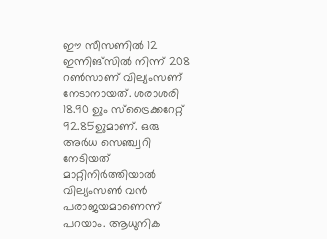ഈ സീസണില്‍ 12 ഇന്നിങ്‌സില്‍ നിന്ന് 208 റണ്‍സാണ് വില്യംസണ് നേടാനായത്. ശരാശരി 18.90 ഉും സ്‌ട്രൈക്കറേറ്റ് 92.85ഉുമാണ്. ഒരു അര്‍ധ സെഞ്ച്വറി നേടിയത് മാറ്റിനിര്‍ത്തിയാല്‍ വില്യംസണ്‍ വന്‍ പരാജയമാണെന്ന് പറയാം. ആധുനിക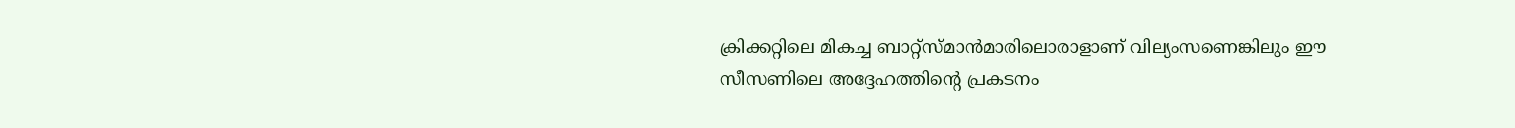ക്രിക്കറ്റിലെ മികച്ച ബാറ്റ്‌സ്മാന്‍മാരിലൊരാളാണ് വില്യംസണെങ്കിലും ഈ സീസണിലെ അദ്ദേഹത്തിന്റെ പ്രകടനം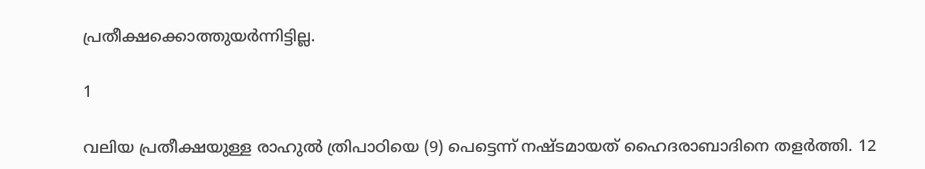പ്രതീക്ഷക്കൊത്തുയര്‍ന്നിട്ടില്ല.

1

വലിയ പ്രതീക്ഷയുള്ള രാഹുല്‍ ത്രിപാഠിയെ (9) പെട്ടെന്ന് നഷ്ടമായത് ഹൈദരാബാദിനെ തളര്‍ത്തി. 12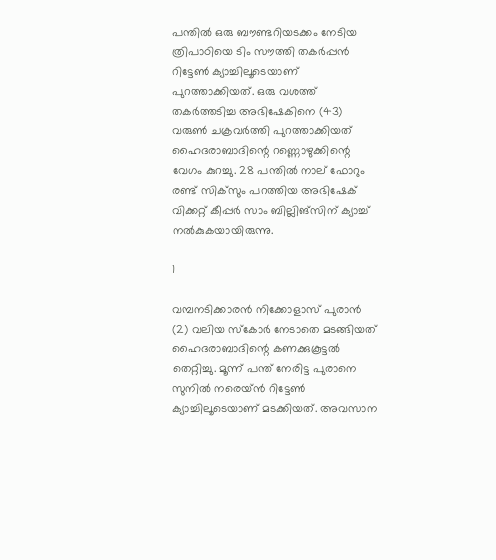പന്തില്‍ ഒരു ബൗണ്ടറിയടക്കം നേടിയ ത്രിപാഠിയെ ടിം സൗത്തി തകര്‍പ്പന്‍ റിട്ടേണ്‍ ക്യാച്ചിലൂടെയാണ് പുറത്താക്കിയത്. ഒരു വശത്ത് തകര്‍ത്തടിച്ച അഭിഷേകിനെ (43) വരുണ്‍ ചക്രവര്‍ത്തി പുറത്താക്കിയത് ഹൈദരാബാദിന്റെ റണ്ണൊഴുക്കിന്റെ വേഗം കുറച്ചു. 28 പന്തില്‍ നാല് ഫോറും രണ്ട് സിക്‌സും പറത്തിയ അഭിഷേക് വിക്കറ്റ് കീപ്പര്‍ സാം ബില്ലിങ്‌സിന് ക്യാച്ച് നല്‍കുകയായിരുന്നു.

1

വമ്പനടിക്കാരന്‍ നിക്കോളാസ് പുരാന്‍ (2) വലിയ സ്‌കോര്‍ നേടാതെ മടങ്ങിയത് ഹൈദരാബാദിന്റെ കണക്കുകൂട്ടല്‍ തെറ്റിച്ചു. മൂന്ന് പന്ത് നേരിട്ട പുരാനെ സുനില്‍ നരെയ്ന്‍ റിട്ടേണ്‍ ക്യാച്ചിലൂടെയാണ് മടക്കിയത്. അവസാന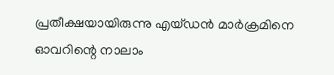പ്രതീക്ഷയായിരുന്നു എയ്ഡന്‍ മാര്‍ക്രമിനെ ഓവറിന്റെ നാലാം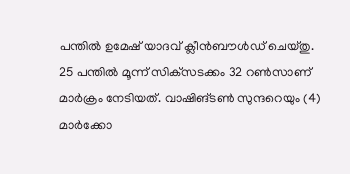പന്തില്‍ ഉമേഷ് യാദവ് ക്ലീന്‍ബൗള്‍ഡ് ചെയ്തു. 25 പന്തില്‍ മൂന്ന് സിക്‌സടക്കം 32 റണ്‍സാണ് മാര്‍ക്രം നേടിയത്. വാഷിങ്ടണ്‍ സുന്ദറെയും (4) മാര്‍ക്കോ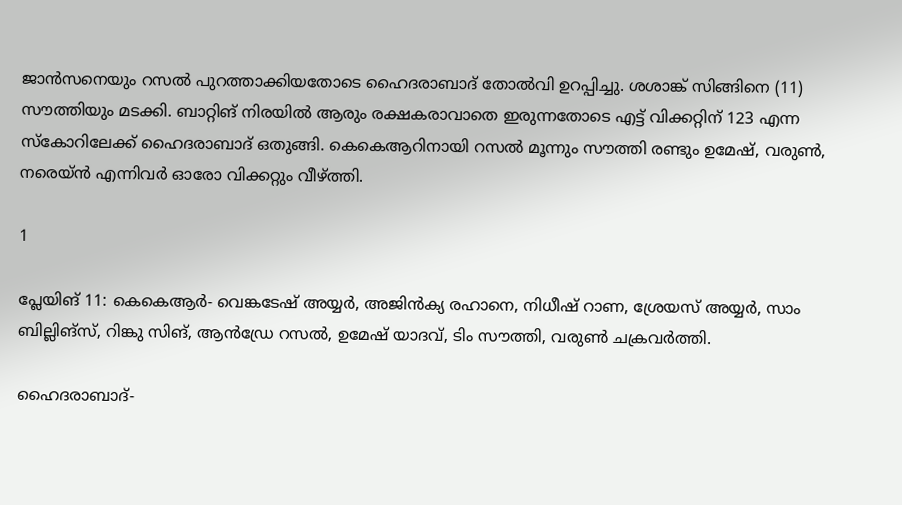ജാന്‍സനെയും റസല്‍ പുറത്താക്കിയതോടെ ഹൈദരാബാദ് തോല്‍വി ഉറപ്പിച്ചു. ശശാങ്ക് സിങ്ങിനെ (11) സൗത്തിയും മടക്കി. ബാറ്റിങ് നിരയില്‍ ആരും രക്ഷകരാവാതെ ഇരുന്നതോടെ എട്ട് വിക്കറ്റിന് 123 എന്ന സ്‌കോറിലേക്ക് ഹൈദരാബാദ് ഒതുങ്ങി. കെകെആറിനായി റസല്‍ മൂന്നും സൗത്തി രണ്ടും ഉമേഷ്, വരുണ്‍, നരെയ്ന്‍ എന്നിവര്‍ ഓരോ വിക്കറ്റും വീഴ്ത്തി.

1

പ്ലേയിങ് 11: കെകെആര്‍- വെങ്കടേഷ് അയ്യര്‍, അജിന്‍ക്യ രഹാനെ, നിധീഷ് റാണ, ശ്രേയസ് അയ്യര്‍, സാം ബില്ലിങ്‌സ്, റിങ്കു സിങ്, ആന്‍ഡ്രേ റസല്‍, ഉമേഷ് യാദവ്, ടിം സൗത്തി, വരുണ്‍ ചക്രവര്‍ത്തി.

ഹൈദരാബാദ്-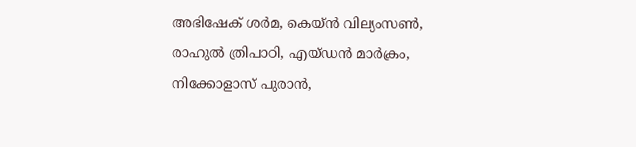അഭിഷേക് ശര്‍മ, കെയ്ന്‍ വില്യംസണ്‍, രാഹുല്‍ ത്രിപാഠി, എയ്ഡന്‍ മാര്‍ക്രം, നിക്കോളാസ് പുരാന്‍,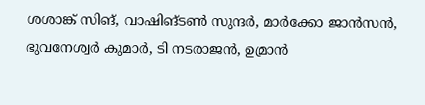ശശാങ്ക് സിങ്, വാഷിങ്ടണ്‍ സുന്ദര്‍, മാര്‍ക്കോ ജാന്‍സന്‍, ഭുവനേശ്വര്‍ കുമാര്‍, ടി നടരാജന്‍, ഉമ്രാന്‍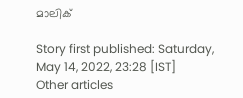മാലിക്

Story first published: Saturday, May 14, 2022, 23:28 [IST]
Other articles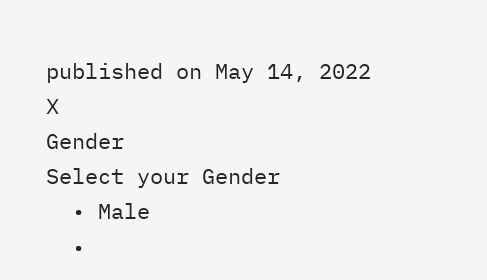published on May 14, 2022
X
Gender
Select your Gender
  • Male
  •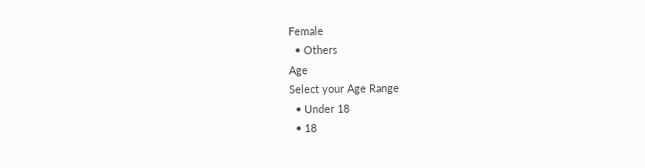Female
  • Others
Age
Select your Age Range
  • Under 18
  • 18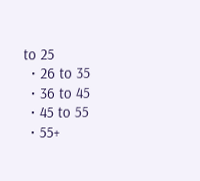to 25
  • 26 to 35
  • 36 to 45
  • 45 to 55
  • 55+